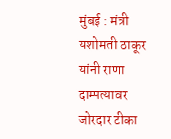मुंबई : मंत्री यशोमती ठाकूर यांनी राणा दाम्पत्यावर जोरदार टीका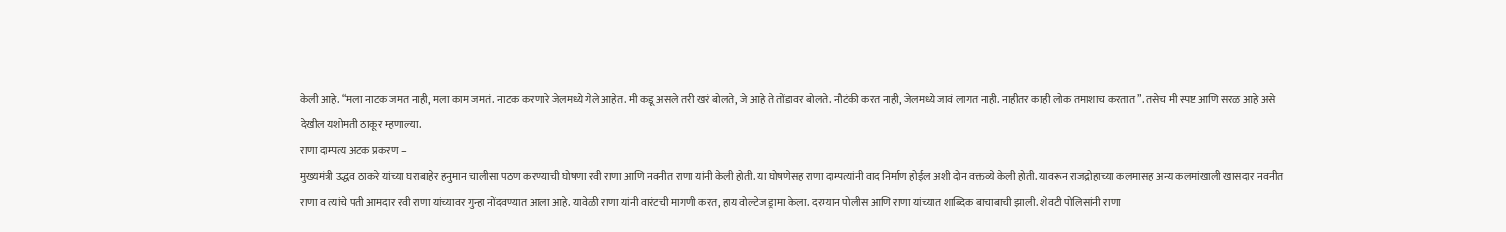केली आहे. “मला नाटक जमत नाही, मला काम जमतं. नाटक करणारे जेलमध्ये गेले आहेत. मी कडू असले तरी खरं बोलते, जे आहे ते तोंडावर बोलते. नौटंकी करत नाही, जेलमध्ये जावं लागत नाही. नाहीतर काही लोक तमाशाच करतात”. तसेच मी स्पष्ट आणि सरळ आहे असे देखील यशोमती ठाकूर म्हणाल्या.
राणा दाम्पत्य अटक प्रकरण –
मुख्यमंत्री उद्धव ठाकरे यांच्या घराबाहेर हनुमान चालीसा पठण करण्याची घोषणा रवी राणा आणि नवनीत राणा यांनी केली होती. या घोषणेसह राणा दाम्पत्यांनी वाद निर्माण होईल अशी दोन वक्तव्ये केली होती. यावरून राजद्रोहाच्या कलमासह अन्य कलमांखाली खासदार नवनीत राणा व त्यांचे पती आमदार रवी राणा यांच्यावर गुन्हा नोंदवण्यात आला आहे. यावेळी राणा यांनी वारंटची मागणी करत, हाय वोल्टेज ड्रामा केला. दरम्यान पोलीस आणि राणा यांच्यात शाब्दिक बाचाबाची झाली. शेवटी पोलिसांनी राणा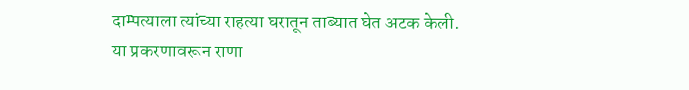दाम्पत्याला त्यांच्या राहत्या घरातून ताब्यात घेत अटक केली.
या प्रकरणावरून राणा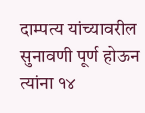दाम्पत्य यांच्यावरील सुनावणी पूर्ण होऊन त्यांना १४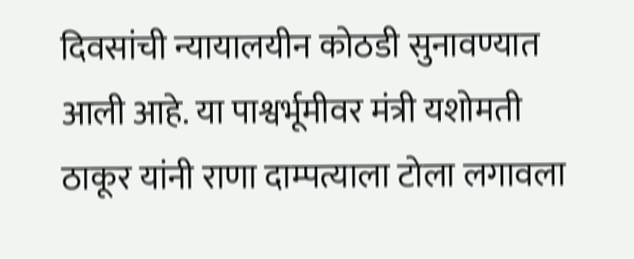दिवसांची न्यायालयीन कोठडी सुनावण्यात आली आहे. या पाश्वर्भूमीवर मंत्री यशोमती ठाकूर यांनी राणा दाम्पत्याला टोला लगावला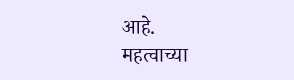आहे.
महत्वाच्या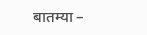बातम्या –